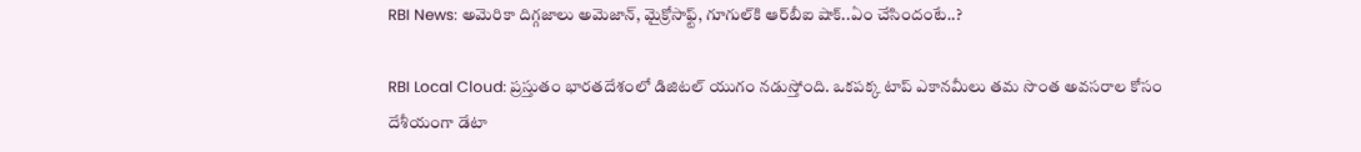RBI News: అమెరికా దిగ్గజాలు అమెజాన్, మైక్రోసాఫ్ట్, గూగుల్‌కి ఆర్‌బీఐ షాక్..ఏం చేసిందంటే..?

RBI Local Cloud: ప్రస్తుతం భారతదేశంలో డిజిటల్ యుగం నడుస్తోంది. ఒకపక్క టాప్ ఎకానమీలు తమ సొంత అవసరాల కోసం దేశీయంగా డేటా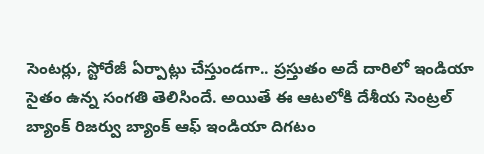సెంటర్లు, స్టోరేజీ ఏర్పాట్లు చేస్తుండగా.. ప్రస్తుతం అదే దారిలో ఇండియా సైతం ఉన్న సంగతి తెలిసిందే. అయితే ఈ ఆటలోకి దేశీయ సెంట్రల్ బ్యాంక్ రిజర్వు బ్యాంక్ ఆఫ్ ఇండియా దిగటం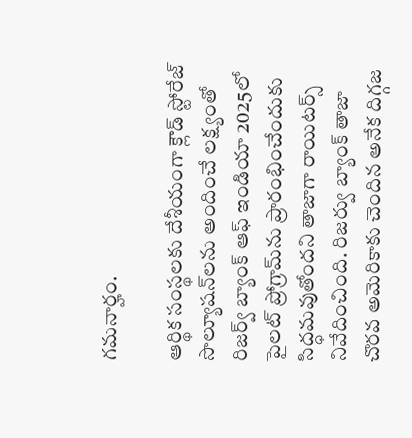గమనార్హం.

ఆర్థిక సంస్థలకు దేశీయంగా క్లౌడ్ స్టోరేజ్ సొల్యూషన్‌లను అందించే లక్ష్యంతో రిజర్వ్ బ్యాంక్ ఆఫ్ ఇండియా 2025లో పైలట్ ప్రోగ్రామ్‌ను ప్రారంభించేందుకు సిద్ధమవుతోందని తాజాగా రాయిటర్స్ నివేదించింది. రిజర్వు బ్యాంక్ తాజా చొరవ అమెరికాకు చెందిన అనేక దిగ్గజ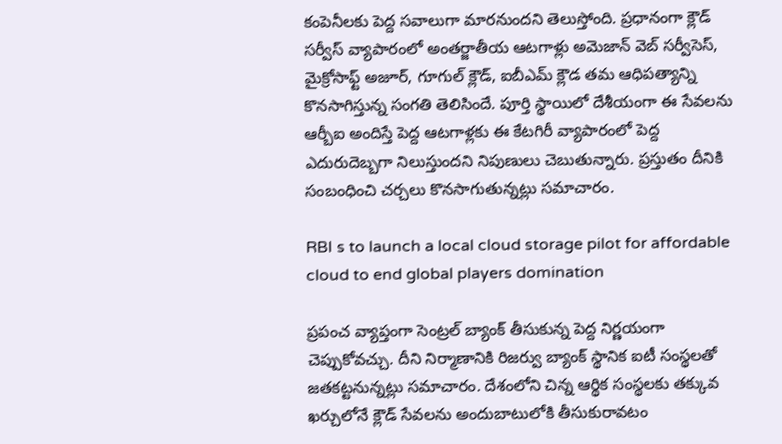కంపెనీలకు పెద్ద సవాలుగా మారనుందని తెలుస్తోంది. ప్రధానంగా క్లౌడ్ సర్వీస్ వ్యాపారంలో అంతర్జాతీయ ఆటగాళ్లు అమెజాన్ వెబ్ సర్వీసెస్, మైక్రోసాఫ్ట్ అజూర్, గూగుల్ క్లౌడ్, ఐబీఎమ్ క్లౌడ తమ ఆధిపత్యాన్ని కొనసాగిస్తున్న సంగతి తెలిసిందే. పూర్తి స్థాయిలో దేశీయంగా ఈ సేవలను ఆర్బీఐ అందిస్తే పెద్ద ఆటగాళ్లకు ఈ కేటగిరీ వ్యాపారంలో పెద్ద ఎదురుదెబ్బగా నిలుస్తుందని నిపుణులు చెబుతున్నారు. ప్రస్తుతం దీనికి సంబంధించి చర్చలు కొనసాగుతున్నట్లు సమాచారం.

RBI s to launch a local cloud storage pilot for affordable cloud to end global players domination

ప్రపంచ వ్యాప్తంగా సెంట్రల్ బ్యాంక్ తీసుకున్న పెద్ద నిర్ణయంగా చెప్పుకోవచ్చు. దీని నిర్మాణానికి రిజర్వు బ్యాంక్ స్థానిక ఐటీ సంస్థలతో జతకట్టనున్నట్లు సమాచారం. దేశంలోని చిన్న ఆర్థిక సంస్థలకు తక్కువ ఖర్చులోనే క్లౌడ్ సేవలను అందుబాటులోకి తీసుకురావటం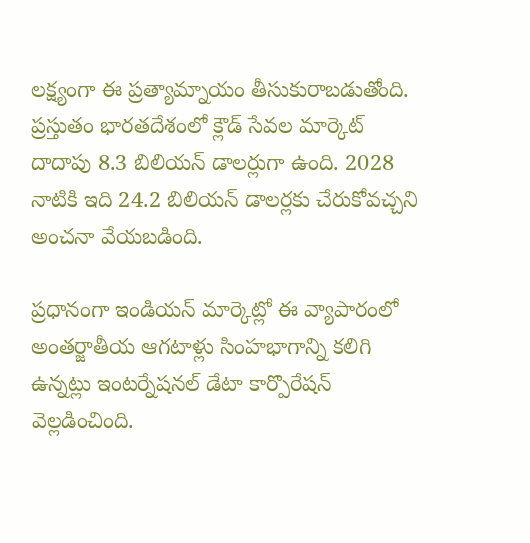లక్ష్యంగా ఈ ప్రత్యామ్నాయం తీసుకురాబడుతోంది. ప్రస్తుతం భారతదేశంలో క్లౌడ్ సేవల మార్కెట్ దాదాపు 8.3 బిలియన్ డాలర్లుగా ఉంది. 2028 నాటికి ఇది 24.2 బిలియన్ డాలర్లకు చేరుకోవచ్చని అంచనా వేయబడింది.

ప్రధానంగా ఇండియన్ మార్కెట్లో ఈ వ్యాపారంలో అంతర్జాతీయ ఆగటాళ్లు సింహభాగాన్ని కలిగి ఉన్నట్లు ఇంటర్నేషనల్ డేటా కార్పొరేషన్ వెల్లడించింది.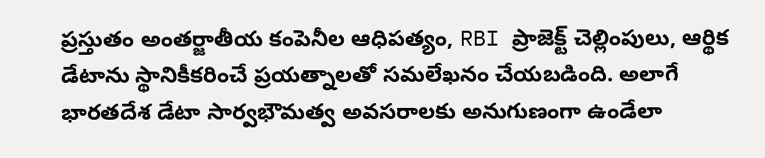ప్రస్తుతం అంతర్జాతీయ కంపెనీల ఆధిపత్యం, RBI ప్రాజెక్ట్ చెల్లింపులు, ఆర్థిక డేటాను స్థానికీకరించే ప్రయత్నాలతో సమలేఖనం చేయబడింది. అలాగే భారతదేశ డేటా సార్వభౌమత్వ అవసరాలకు అనుగుణంగా ఉండేలా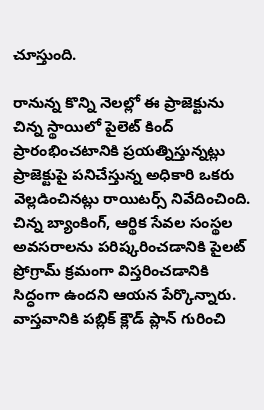చూస్తుంది.

రానున్న కొన్ని నెలల్లో ఈ ప్రాజెక్టును చిన్న స్థాయిలో పైలెట్ కింద్ ప్రారంభించటానికి ప్రయత్నిస్తున్నట్లు ప్రాజెక్టుపై పనిచేస్తున్న అధికారి ఒకరు వెల్లడించినట్లు రాయిటర్స్ నివేదించింది. చిన్న బ్యాంకింగ్, ఆర్థిక సేవల సంస్థల అవసరాలను పరిష్కరించడానికి పైలట్ ప్రోగ్రామ్ క్రమంగా విస్తరించడానికి సిద్ధంగా ఉందని ఆయన పేర్కొన్నారు. వాస్తవానికి పబ్లిక్ క్లౌడ్ ప్లాన్ గురించి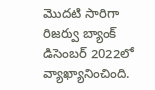మెుదటి సారిగా రిజర్వు బ్యాంక్ డిసెంబర్ 2022లో వ్యాఖ్యానించింది.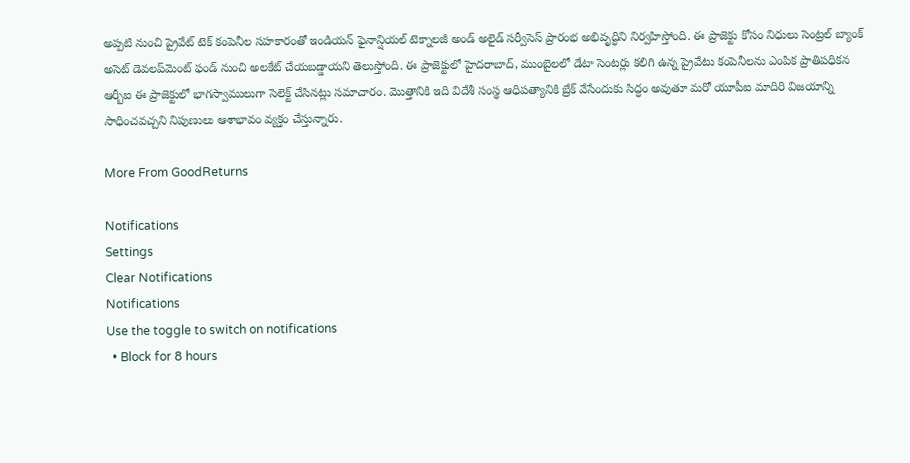అప్పటి నుంచి ప్రైవేట్ టెక్ కంపెనీల సహకారంతో ఇండియన్ ఫైనాన్షియల్ టెక్నాలజీ అండ్ అలైడ్ సర్వీసెస్ ప్రారంభ అభివృద్ధిని నిర్వహిస్తోంది. ఈ ప్రాజెక్టు కోసం నిధులు సెంట్రల్ బ్యాంక్ అసెట్ డెవలప్‌మెంట్ ఫండ్ నుంచి అలకేట్ చేయబడ్డాయని తెలుస్తోంది. ఈ ప్రాజెక్టులో హైదరాబాద్, ముంబైలలో డేటా సెంటర్లు కలిగి ఉన్న ప్రైవేటు కంపెనీలను ఎంపిక ప్రాతిపధికన ఆర్బీఐ ఈ ప్రాజెక్టులో భాగస్వాములుగా సెలెక్ట్ చేసినట్లు సమాచారం. మెుత్తానికి ఇది విదేశీ సంస్థ ఆధిపత్యానికి బ్రేక్ వేసేందుకు సిద్ధం అవుతూ మరో యూపీఐ మాదిరి విజయాన్ని సాధించవచ్చని నిపుణులు ఆశాభావం వ్యక్తం చేస్తున్నారు.

More From GoodReturns

Notifications
Settings
Clear Notifications
Notifications
Use the toggle to switch on notifications
  • Block for 8 hours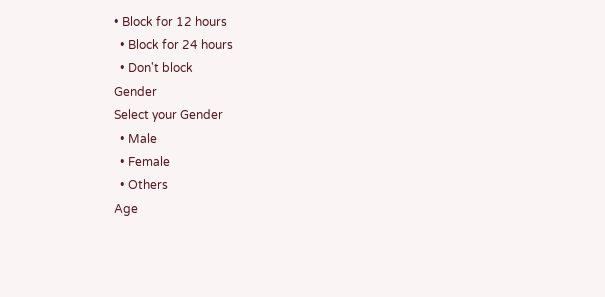• Block for 12 hours
  • Block for 24 hours
  • Don't block
Gender
Select your Gender
  • Male
  • Female
  • Others
Age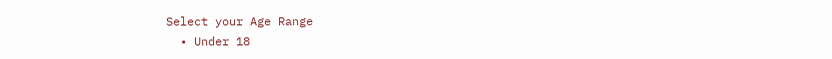Select your Age Range
  • Under 18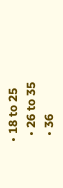• 18 to 25
  • 26 to 35
  • 36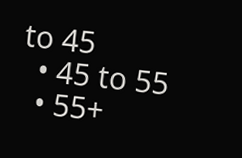to 45
  • 45 to 55
  • 55+